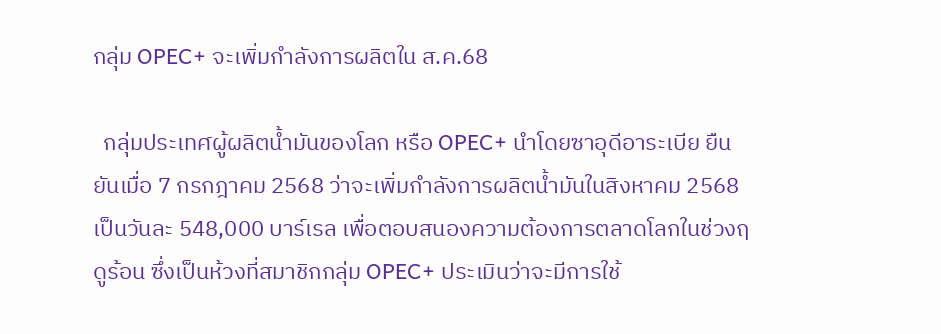กลุ่ม OPEC+ จะเพิ่มกำลังการผลิตใน ส.ค.68

  กลุ่มประเทศผู้ผลิตน้ำมันของโลก หรือ OPEC+ นำโดยซาอุดีอาระเบีย ยืนยันเมื่อ 7 กรกฎาคม 2568 ว่าจะเพิ่มกำลังการผลิตน้ำมันในสิงหาคม 2568 เป็นวันละ 548,000 บาร์เรล เพื่อตอบสนองความต้องการตลาดโลกในช่วงฤดูร้อน ซึ่งเป็นห้วงที่สมาชิกกลุ่ม OPEC+ ประเมินว่าจะมีการใช้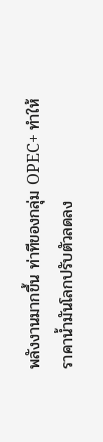พลังงานมากขึ้น ท่าทีของกลุ่ม OPEC+ ทำให้ราคาน้ำมันโลกปรับตัวลดลง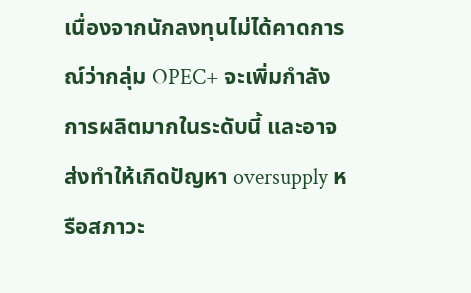เนื่องจากนักลงทุนไม่ได้คาดการณ์ว่ากลุ่ม OPEC+ จะเพิ่มกำลังการผลิตมากในระดับนี้ และอาจส่งทำให้เกิดปัญหา oversupply หรือสภาวะ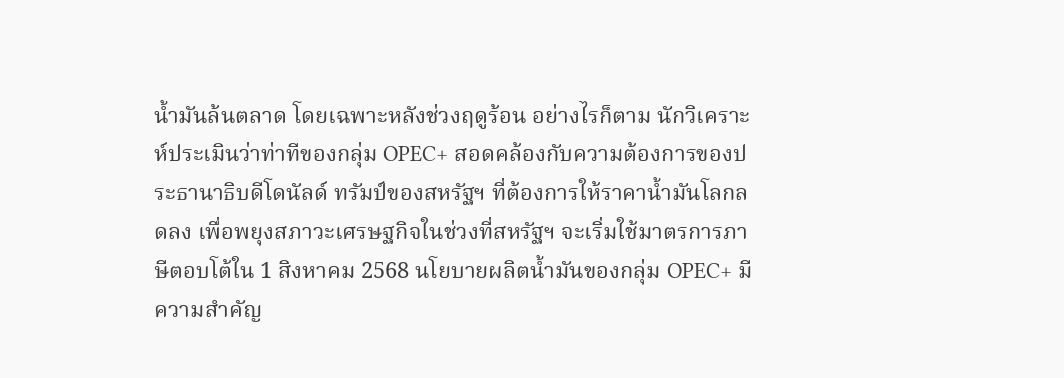น้ำมันล้นตลาด โดยเฉพาะหลังช่วงฤดูร้อน อย่างไรก็ตาม นักวิเคราะห์ประเมินว่าท่าทีของกลุ่ม OPEC+ สอดคล้องกับความต้องการของประธานาธิบดีโดนัลด์ ทรัมป์ของสหรัฐฯ ที่ต้องการให้ราคาน้ำมันโลกลดลง เพื่อพยุงสภาวะเศรษฐกิจในช่วงที่สหรัฐฯ จะเริ่มใช้มาตรการภาษีตอบโต้ใน 1 สิงหาคม 2568 นโยบายผลิตน้ำมันของกลุ่ม OPEC+ มีความสำคัญ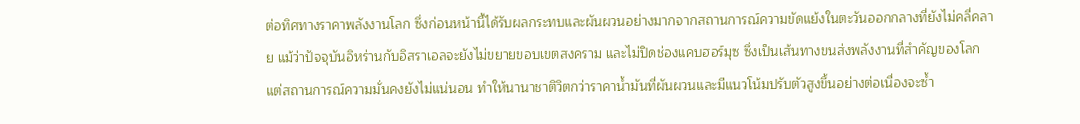ต่อทิศทางราคาพลังงานโลก ซึ่งก่อนหน้านี้ได้รับผลกระทบและผันผวนอย่างมากจากสถานการณ์ความขัดแย้งในตะวันออกกลางที่ยังไม่คลี่คลาย แม้ว่าปัจจุบันอิหร่านกับอิสราเอลจะยังไม่ขยายขอบเขตสงคราม และไม่ปิดช่องแคบฮอร์มุซ ซึ่งเป็นเส้นทางขนส่งพลังงานที่สำคัญของโลก แต่สถานการณ์ความมั่นคงยังไม่แน่นอน ทำให้นานาชาติวิตกว่าราคาน้ำมันที่ผันผวนและมีแนวโน้มปรับตัวสูงขึ้นอย่างต่อเนื่องจะซ้ำ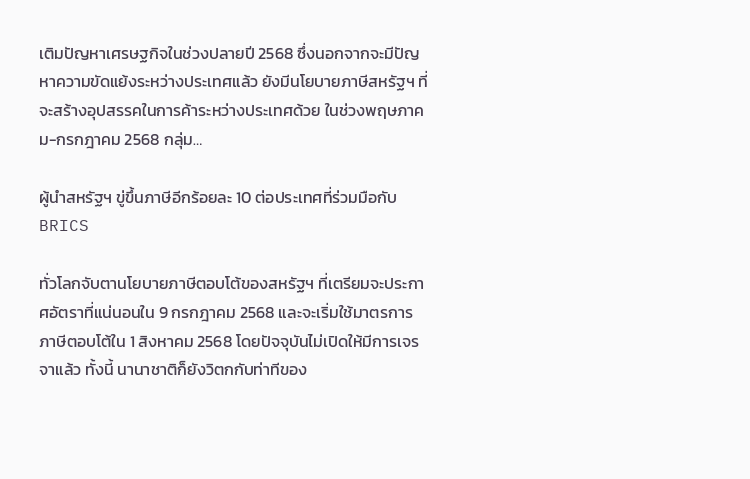เติมปัญหาเศรษฐกิจในช่วงปลายปี 2568 ซึ่งนอกจากจะมีปัญหาความขัดแย้งระหว่างประเทศแล้ว ยังมีนโยบายภาษีสหรัฐฯ ที่จะสร้างอุปสรรคในการค้าระหว่างประเทศด้วย ในช่วงพฤษภาคม-กรกฎาคม 2568 กลุ่ม…

ผู้นำสหรัฐฯ ขู่ขึ้นภาษีอีกร้อยละ 10 ต่อประเทศที่ร่วมมือกับ BRICS

ทั่วโลกจับตานโยบายภาษีตอบโต้ของสหรัฐฯ ที่เตรียมจะประกาศอัตราที่แน่นอนใน 9 กรกฎาคม 2568 และจะเริ่มใช้มาตรการภาษีตอบโต้ใน 1 สิงหาคม 2568 โดยปัจจุบันไม่เปิดให้มีการเจรจาแล้ว ทั้งนี้ นานาชาติก็ยังวิตกกับท่าทีของ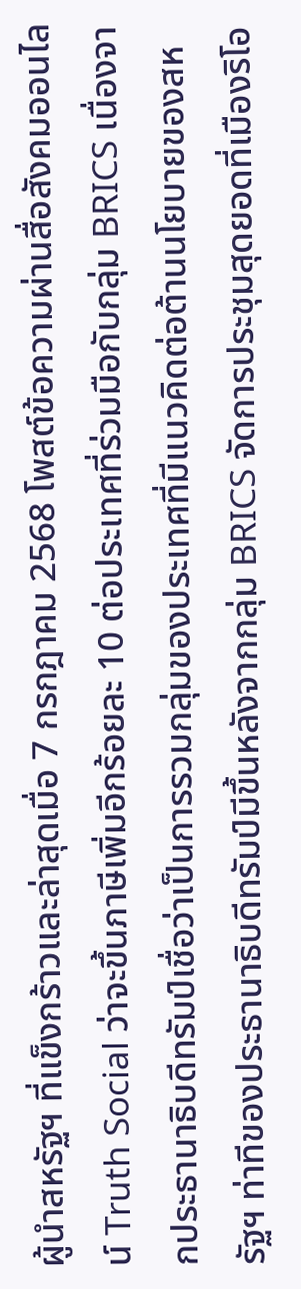ผู้นำสหรัฐฯ ที่แข็งกร้าวและล่าสุดเมื่อ 7 กรกฎาคม 2568 โพสต์ข้อความผ่านสื่อสังคมออนไลน์ Truth Social ว่าจะขึ้นภาษีเพิ่มอีกร้อยละ 10 ต่อประเทศที่ร่วมมือกับกลุ่ม BRICS เนื่องจากประธานาธิบดีทรัมป์เชื่อว่าเป็นการรวมกลุ่มของประเทศที่มีแนวคิดต่อต้านนโยบายของสหรัฐฯ ท่าทีของประธานาธิบดีทรัมป์มีขึ้นหลังจากกลุ่ม BRICS จัดการประชุมสุดยอดที่เมืองริโอ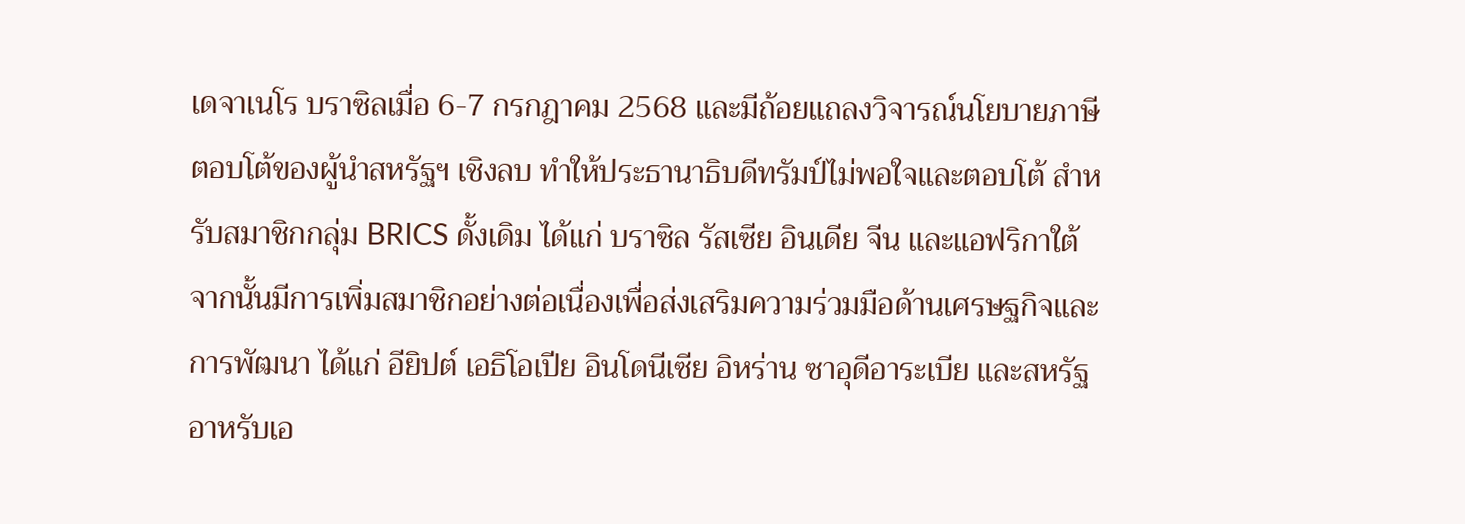เดจาเนโร บราซิลเมื่อ 6-7 กรกฎาคม 2568 และมีถ้อยแถลงวิจารณ์นโยบายภาษีตอบโต้ของผู้นำสหรัฐฯ เชิงลบ ทำให้ประธานาธิบดีทรัมป์ไม่พอใจและตอบโต้ สำหรับสมาชิกกลุ่ม BRICS ดั้งเดิม ได้แก่ บราซิล รัสเซีย อินเดีย จีน และแอฟริกาใต้ จากนั้นมีการเพิ่มสมาชิกอย่างต่อเนื่องเพื่อส่งเสริมความร่วมมือด้านเศรษฐกิจและการพัฒนา ได้แก่ อียิปต์ เอธิโอเปีย อินโดนีเซีย อิหร่าน ซาอุดีอาระเบีย และสหรัฐอาหรับเอ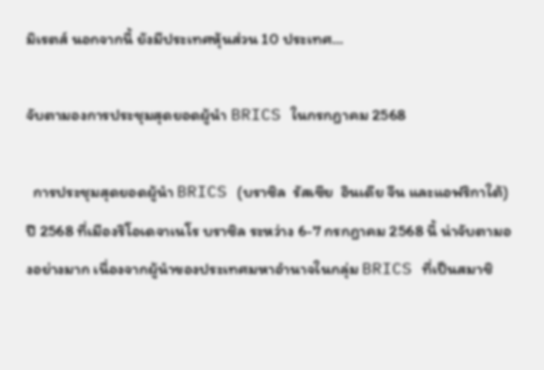มิเรตส์ นอกจากนี้ ยังมีประเทศหุ้นส่วน 10 ประเทศ…

จับตามองการประชุมสุดยอดผู้นำ BRICS ในกรกฎาคม 2568

  การประชุมสุดยอดผู้นำ BRICS (บราซิล  รัสเซีย  อินเดีย จีน และแอฟริกาใต้) ปี 2568 ที่เมืองริโอเดจาเนโร บราซิล ระหว่าง 6-7 กรกฎาคม 2568 นี้ น่าจับตามองอย่างมาก เนื่องจากผู้นำของประเทศมหาอำนาจในกลุ่ม BRICS ที่เป็นสมาชิ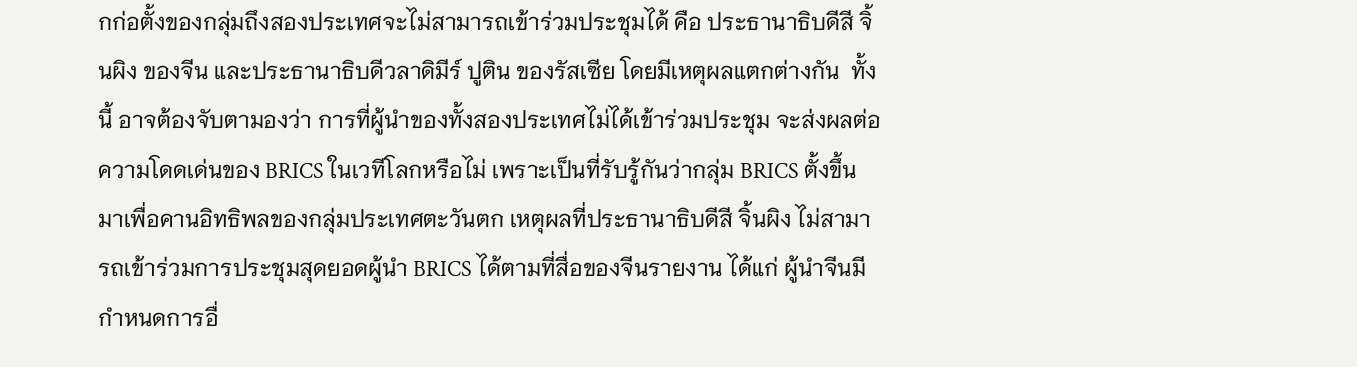กก่อตั้งของกลุ่มถึงสองประเทศจะไม่สามารถเข้าร่วมประชุมได้ คือ ประธานาธิบดีสี จิ้นผิง ของจีน และประธานาธิบดีวลาดิมีร์ ปูติน ของรัสเซีย โดยมีเหตุผลแตกต่างกัน  ทั้งนี้ อาจต้องจับตามองว่า การที่ผู้นำของทั้งสองประเทศไม่ได้เข้าร่วมประชุม จะส่งผลต่อความโดดเด่นของ BRICS ในเวทีโลกหรือไม่ เพราะเป็นที่รับรู้กันว่ากลุ่ม BRICS ตั้งขึ้นมาเพื่อคานอิทธิพลของกลุ่มประเทศตะวันตก เหตุผลที่ประธานาธิบดีสี จิ้นผิง ไม่สามารถเข้าร่วมการประชุมสุดยอดผู้นำ BRICS ได้ตามที่สื่อของจีนรายงาน ได้แก่ ผู้นำจีนมีกำหนดการอื่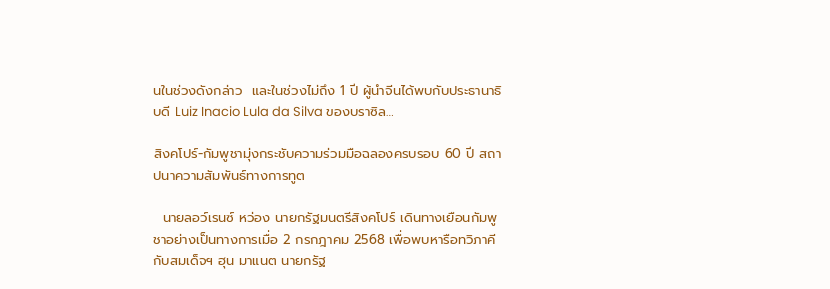นในช่วงดังกล่าว  และในช่วงไม่ถึง 1 ปี ผู้นำจีนได้พบกับประธานาธิบดี Luiz Inacio Lula da Silva ของบราซิล…

สิงคโปร์-กัมพูชามุ่งกระชับความร่วมมือฉลองครบรอบ 60 ปี สถาปนาความสัมพันธ์ทางการทูต

  นายลอว์เรนซ์ หว่อง นายกรัฐมนตรีสิงคโปร์ เดินทางเยือนกัมพูชาอย่างเป็นทางการเมื่อ 2 กรกฎาคม 2568 เพื่อพบหารือทวิภาคีกับสมเด็จฯ ฮุน มาแนต นายกรัฐ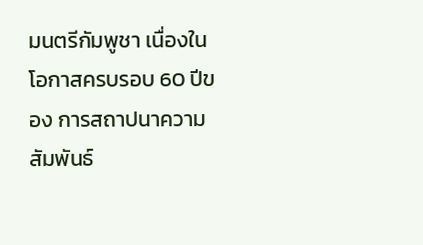มนตรีกัมพูชา เนื่องในโอกาสครบรอบ 60 ปีของ การสถาปนาความสัมพันธ์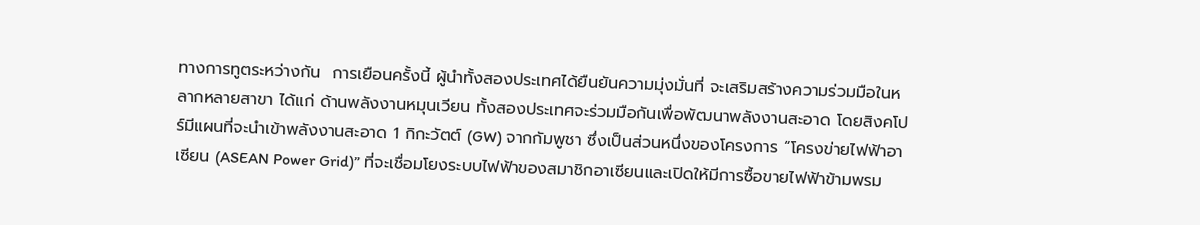ทางการทูตระหว่างกัน  การเยือนครั้งนี้ ผู้นำทั้งสองประเทศได้ยืนยันความมุ่งมั่นที่ จะเสริมสร้างความร่วมมือในหลากหลายสาขา ได้แก่ ด้านพลังงานหมุนเวียน ทั้งสองประเทศจะร่วมมือกันเพื่อพัฒนาพลังงานสะอาด โดยสิงคโปร์มีแผนที่จะนำเข้าพลังงานสะอาด 1 กิกะวัตต์ (GW) จากกัมพูชา ซึ่งเป็นส่วนหนึ่งของโครงการ “โครงข่ายไฟฟ้าอาเซียน (ASEAN Power Grid)” ที่จะเชื่อมโยงระบบไฟฟ้าของสมาชิกอาเซียนและเปิดให้มีการซื้อขายไฟฟ้าข้ามพรม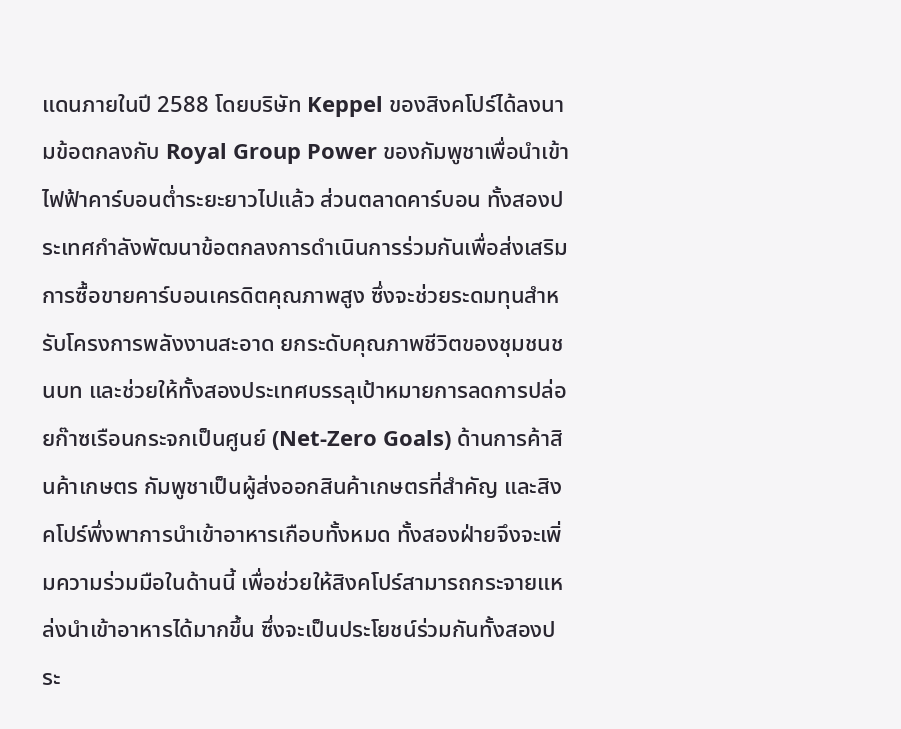แดนภายในปี 2588 โดยบริษัท Keppel ของสิงคโปร์ได้ลงนามข้อตกลงกับ Royal Group Power ของกัมพูชาเพื่อนำเข้าไฟฟ้าคาร์บอนต่ำระยะยาวไปแล้ว ส่วนตลาดคาร์บอน ทั้งสองประเทศกำลังพัฒนาข้อตกลงการดำเนินการร่วมกันเพื่อส่งเสริมการซื้อขายคาร์บอนเครดิตคุณภาพสูง ซึ่งจะช่วยระดมทุนสำหรับโครงการพลังงานสะอาด ยกระดับคุณภาพชีวิตของชุมชนชนบท และช่วยให้ทั้งสองประเทศบรรลุเป้าหมายการลดการปล่อยก๊าซเรือนกระจกเป็นศูนย์ (Net-Zero Goals) ด้านการค้าสินค้าเกษตร กัมพูชาเป็นผู้ส่งออกสินค้าเกษตรที่สำคัญ และสิงคโปร์พึ่งพาการนำเข้าอาหารเกือบทั้งหมด ทั้งสองฝ่ายจึงจะเพิ่มความร่วมมือในด้านนี้ เพื่อช่วยให้สิงคโปร์สามารถกระจายแหล่งนำเข้าอาหารได้มากขึ้น ซึ่งจะเป็นประโยชน์ร่วมกันทั้งสองประ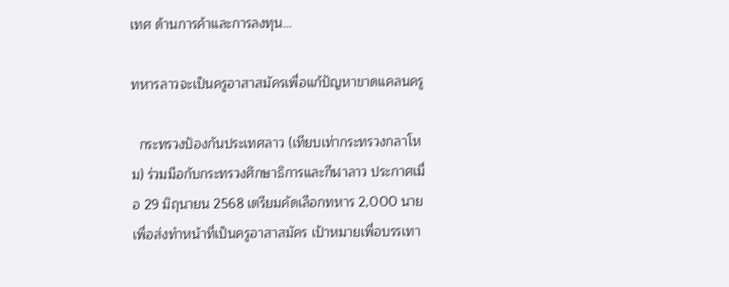เทศ ด้านการค้าและการลงทุน…

ทหารลาวจะเป็นครูอาสาสมัครเพื่อแก้ปัญหาขาดแคลนครู

  กระทรวงป้องกันประเทศลาว (เทียบเท่ากระทรวงกลาโหม) ร่วมมือกับกระทรวงศึกษาธิการและกีฬาลาว ประกาศเมื่อ 29 มิถุนายน 2568 เตรียมคัดเลือกทหาร 2,000 นาย เพื่อส่งทำหน้าที่เป็นครูอาสาสมัคร เป้าหมายเพื่อบรรเทา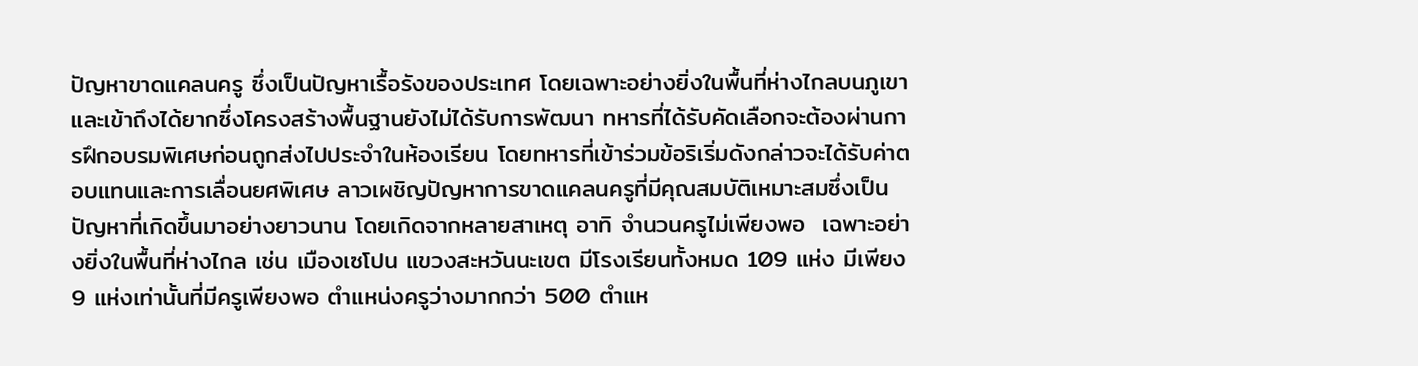ปัญหาขาดแคลนครู ซึ่งเป็นปัญหาเรื้อรังของประเทศ โดยเฉพาะอย่างยิ่งในพื้นที่ห่างไกลบนภูเขาและเข้าถึงได้ยากซึ่งโครงสร้างพื้นฐานยังไม่ได้รับการพัฒนา ทหารที่ได้รับคัดเลือกจะต้องผ่านการฝึกอบรมพิเศษก่อนถูกส่งไปประจำในห้องเรียน โดยทหารที่เข้าร่วมข้อริเริ่มดังกล่าวจะได้รับค่าตอบแทนและการเลื่อนยศพิเศษ ลาวเผชิญปัญหาการขาดแคลนครูที่มีคุณสมบัติเหมาะสมซึ่งเป็นปัญหาที่เกิดขึ้นมาอย่างยาวนาน โดยเกิดจากหลายสาเหตุ อาทิ จำนวนครูไม่เพียงพอ  เฉพาะอย่างยิ่งในพื้นที่ห่างไกล เช่น เมืองเซโปน แขวงสะหวันนะเขต มีโรงเรียนทั้งหมด 109 แห่ง มีเพียง 9 แห่งเท่านั้นที่มีครูเพียงพอ ตำแหน่งครูว่างมากกว่า 500 ตำแห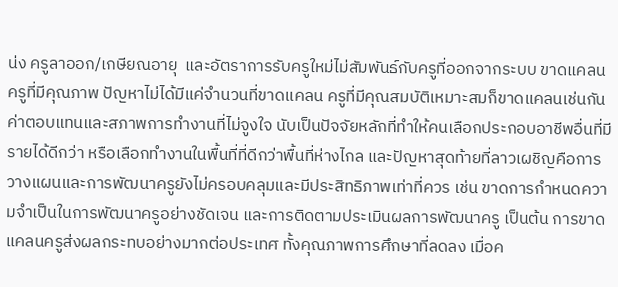น่ง ครูลาออก/เกษียณอายุ  และอัตราการรับครูใหม่ไม่สัมพันธ์กับครูที่ออกจากระบบ ขาดแคลนครูที่มีคุณภาพ ปัญหาไม่ได้มีแค่จำนวนที่ขาดแคลน ครูที่มีคุณสมบัติเหมาะสมก็ขาดแคลนเช่นกัน ค่าตอบแทนและสภาพการทำงานที่ไม่จูงใจ นับเป็นปัจจัยหลักที่ทำให้คนเลือกประกอบอาชีพอื่นที่มีรายได้ดีกว่า หรือเลือกทำงานในพื้นที่ที่ดีกว่าพื้นที่ห่างไกล และปัญหาสุดท้ายที่ลาวเผชิญคือการวางแผนและการพัฒนาครูยังไม่ครอบคลุมและมีประสิทธิภาพเท่าที่ควร เช่น ขาดการกำหนดความจำเป็นในการพัฒนาครูอย่างชัดเจน และการติดตามประเมินผลการพัฒนาครู เป็นต้น การขาดแคลนครูส่งผลกระทบอย่างมากต่อประเทศ ทั้งคุณภาพการศึกษาที่ลดลง เมื่อค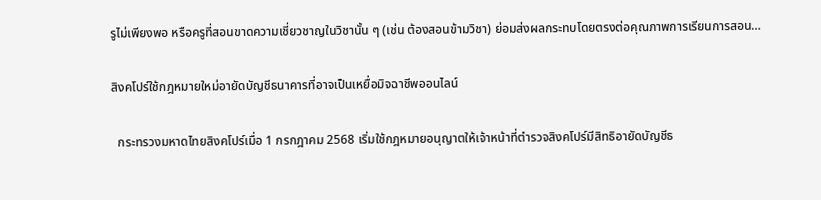รูไม่เพียงพอ หรือครูที่สอนขาดความเชี่ยวชาญในวิชานั้น ๆ (เช่น ต้องสอนข้ามวิชา) ย่อมส่งผลกระทบโดยตรงต่อคุณภาพการเรียนการสอน…

สิงคโปร์ใช้กฎหมายใหม่อายัดบัญชีธนาคารที่อาจเป็นเหยื่อมิจฉาชีพออนไลน์

  กระทรวงมหาดไทยสิงคโปร์เมื่อ 1 กรกฎาคม 2568 เริ่มใช้กฎหมายอนุญาตให้เจ้าหน้าที่ตำรวจสิงคโปร์มีสิทธิอายัดบัญชีธ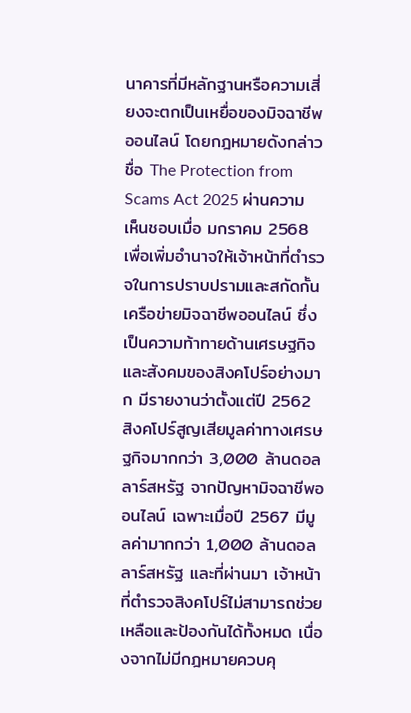นาคารที่มีหลักฐานหรือความเสี่ยงจะตกเป็นเหยื่อของมิจฉาชีพออนไลน์ โดยกฎหมายดังกล่าวชื่อ The Protection from Scams Act 2025 ผ่านความเห็นชอบเมื่อ มกราคม 2568 เพื่อเพิ่มอำนาจให้เจ้าหน้าที่ตำรวจในการปราบปรามและสกัดกั้นเครือข่ายมิจฉาชีพออนไลน์ ซึ่งเป็นความท้าทายด้านเศรษฐกิจและสังคมของสิงคโปร์อย่างมาก มีรายงานว่าตั้งแต่ปี 2562 สิงคโปร์สูญเสียมูลค่าทางเศรษฐกิจมากกว่า 3,000 ล้านดอลลาร์สหรัฐ จากปัญหามิจฉาชีพออนไลน์ เฉพาะเมื่อปี 2567 มีมูลค่ามากกว่า 1,000 ล้านดอลลาร์สหรัฐ และที่ผ่านมา เจ้าหน้าที่ตำรวจสิงคโปร์ไม่สามารถช่วยเหลือและป้องกันได้ทั้งหมด เนื่องจากไม่มีกฎหมายควบคุ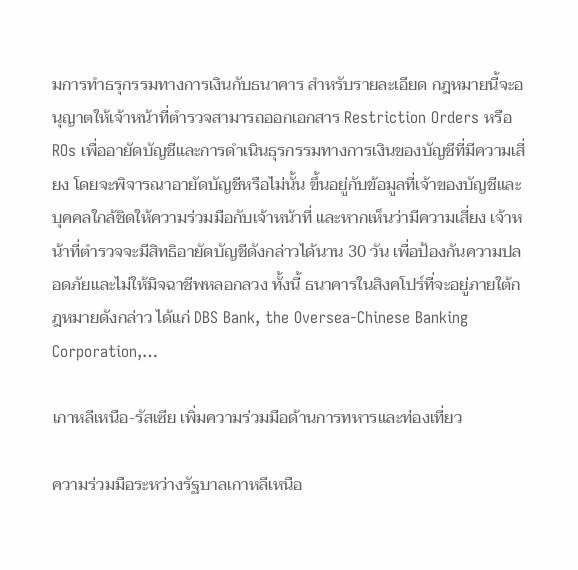มการทำธรุกรรมทางการเงินกับธนาคาร สำหรับรายละเอียด กฎหมายนี้จะอนุญาตให้เจ้าหน้าที่ตำรวจสามารถออกเอกสาร Restriction Orders หรือ ROs เพื่ออายัดบัญชีและการดำเนินธุรกรรมทางการเงินของบัญชีที่มีความเสี่ยง โดยจะพิจารณาอายัดบัญชีหรือไม่นั้น ขึ้นอยู่กับข้อมูลที่เจ้าของบัญชีและบุคคลใกล้ชิดให้ความร่วมมือกับเจ้าหน้าที่ และหากเห็นว่ามีความเสี่ยง เจ้าหน้าที่ตำรวจจะมีสิทธิอายัดบัญชีดังกล่าวได้นาน 30 วัน เพื่อป้องกันความปลอดภัยและไม่ให้มิจฉาชีพหลอกลวง ทั้งนี้ ธนาคารในสิงคโปร์ที่จะอยู่ภายใต้กฎหมายดังกล่าว ได้แก่ DBS Bank, the Oversea-Chinese Banking Corporation,…

เกาหลีเหนือ-รัสเซีย เพิ่มความร่วมมือด้านการทหารและท่องเที่ยว

ความร่วมมือระหว่างรัฐบาลเกาหลีเหนือ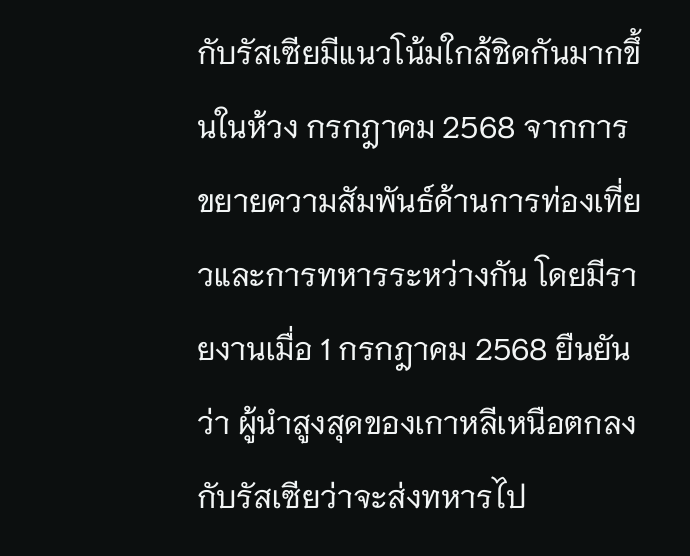กับรัสเซียมีแนวโน้มใกล้ชิดกันมากขึ้นในห้วง กรกฎาคม 2568 จากการขยายความสัมพันธ์ด้านการท่องเที่ยวและการทหารระหว่างกัน โดยมีรายงานเมื่อ 1 กรกฎาคม 2568 ยืนยันว่า ผู้นำสูงสุดของเกาหลีเหนือตกลงกับรัสเซียว่าจะส่งทหารไป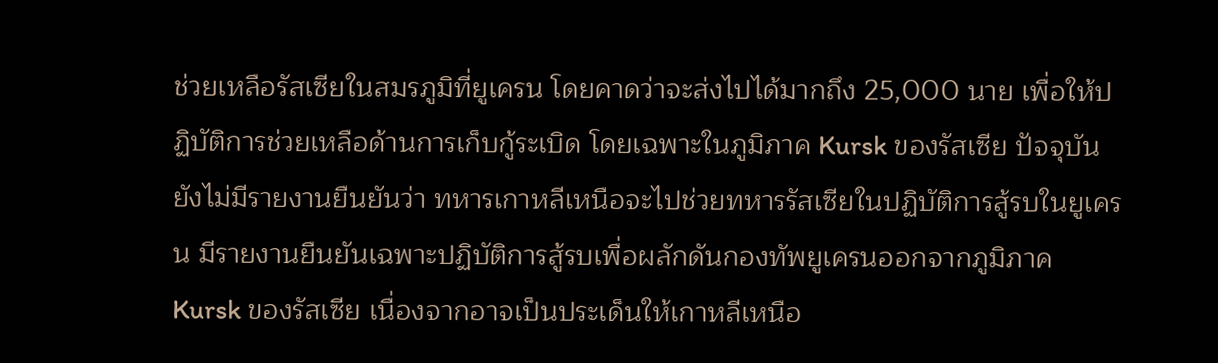ช่วยเหลือรัสเซียในสมรภูมิที่ยูเครน โดยคาดว่าจะส่งไปได้มากถึง 25,000 นาย เพื่อให้ปฏิบัติการช่วยเหลือด้านการเก็บกู้ระเบิด โดยเฉพาะในภูมิภาค Kursk ของรัสเซีย ปัจจุบัน ยังไม่มีรายงานยืนยันว่า ทหารเกาหลีเหนือจะไปช่วยทหารรัสเซียในปฏิบัติการสู้รบในยูเครน มีรายงานยืนยันเฉพาะปฏิบัติการสู้รบเพื่อผลักดันกองทัพยูเครนออกจากภูมิภาค Kursk ของรัสเซีย เนื่องจากอาจเป็นประเด็นให้เกาหลีเหนือ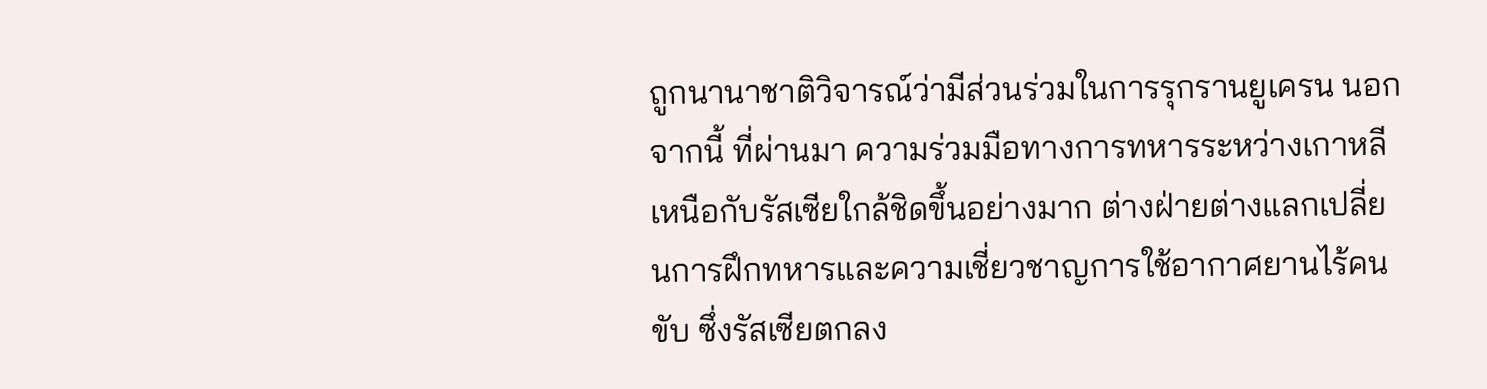ถูกนานาชาติวิจารณ์ว่ามีส่วนร่วมในการรุกรานยูเครน นอกจากนี้ ที่ผ่านมา ความร่วมมือทางการทหารระหว่างเกาหลีเหนือกับรัสเซียใกล้ชิดขึ้นอย่างมาก ต่างฝ่ายต่างแลกเปลี่ยนการฝึกทหารและความเชี่ยวชาญการใช้อากาศยานไร้คนขับ ซึ่งรัสเซียตกลง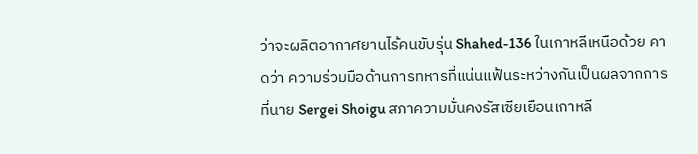ว่าจะผลิตอากาศยานไร้คนขับรุ่น Shahed-136 ในเกาหลีเหนือด้วย คาดว่า ความร่วมมือด้านการทหารที่แน่นแฟ้นระหว่างกันเป็นผลจากการที่นาย Sergei Shoigu สภาความมั่นคงรัสเซียเยือนเกาหลี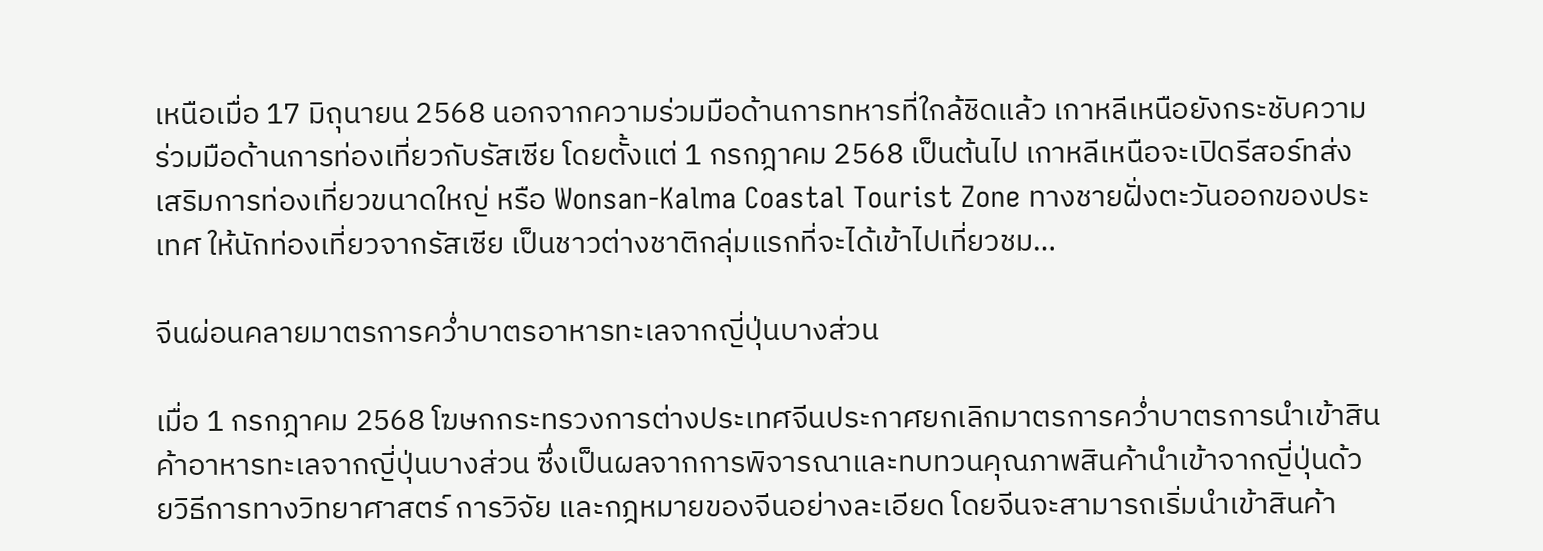เหนือเมื่อ 17 มิถุนายน 2568 นอกจากความร่วมมือด้านการทหารที่ใกล้ชิดแล้ว เกาหลีเหนือยังกระชับความร่วมมือด้านการท่องเที่ยวกับรัสเซีย โดยตั้งแต่ 1 กรกฎาคม 2568 เป็นต้นไป เกาหลีเหนือจะเปิดรีสอร์ทส่งเสริมการท่องเที่ยวขนาดใหญ่ หรือ Wonsan-Kalma Coastal Tourist Zone ทางชายฝั่งตะวันออกของประเทศ ให้นักท่องเที่ยวจากรัสเซีย เป็นชาวต่างชาติกลุ่มแรกที่จะได้เข้าไปเที่ยวชม…

จีนผ่อนคลายมาตรการคว่ำบาตรอาหารทะเลจากญี่ปุ่นบางส่วน

เมื่อ 1 กรกฎาคม 2568 โฆษกกระทรวงการต่างประเทศจีนประกาศยกเลิกมาตรการคว่ำบาตรการนำเข้าสินค้าอาหารทะเลจากญี่ปุ่นบางส่วน ซึ่งเป็นผลจากการพิจารณาและทบทวนคุณภาพสินค้านำเข้าจากญี่ปุ่นด้วยวิธีการทางวิทยาศาสตร์ การวิจัย และกฎหมายของจีนอย่างละเอียด โดยจีนจะสามารถเริ่มนำเข้าสินค้า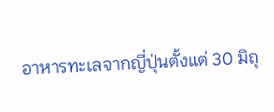อาหารทะเลจากญี่ปุ่นตั้งแต่ 30 มิถุ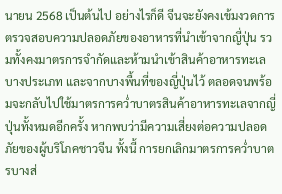นายน 2568 เป็นต้นไป อย่างไรก็ดี จีนจะยังคงเข้มงวดการตรวจสอบความปลอดภัยของอาหารที่นำเข้าจากญี่ปุ่น รวมทั้งคงมาตรการจำกัดและห้ามนำเข้าสินค้าอาหารทะเลบางประเภท และจากบางพื้นที่ของญี่ปุ่นไว้ ตลอดจนพร้อมจะกลับไปใช้มาตรการคว่ำบาตรสินค้าอาหารทะเลจากญี่ปุ่นทั้งหมดอีกครั้ง หากพบว่ามีความเสี่ยงต่อความปลอดภัยของผู้บริโภคชาวจีน ทั้งนี้ การยกเลิกมาตรการคว่ำบาตรบางส่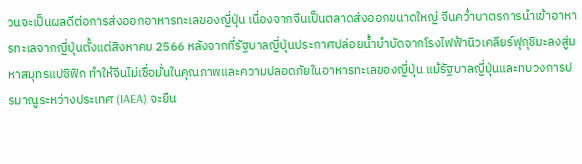วนจะเป็นผลดีต่อการส่งออกอาหารทะเลของญี่ปุ่น เนื่องจากจีนเป็นตลาดส่งออกขนาดใหญ่ จีนคว่ำบาตรการนำเข้าอาหารทะเลจากญี่ปุ่นตั้งแต่สิงหาคม 2566 หลังจากที่รัฐบาลญี่ปุ่นประกาศปล่อยน้ำบำบัดจากโรงไฟฟ้านิวเคลียร์ฟุกุชิมะลงสู่มหาสมุทรแปซิฟิก ทำให้จีนไม่เชื่อมั่นในคุณภาพและความปลอดภัยในอาหารทะเลของญี่ปุ่น แม้รัฐบาลญี่ปุ่นและทบวงการปรมาณูระหว่างประเทศ (IAEA) จะยืน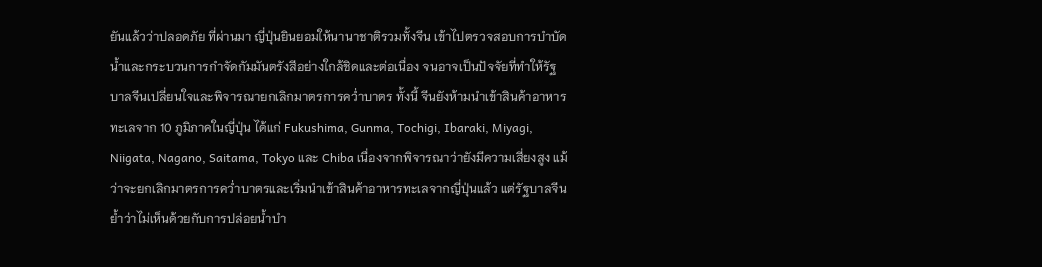ยันแล้วว่าปลอดภัย ที่ผ่านมา ญี่ปุ่นยินยอมให้นานาชาติรวมทั้งจีน เข้าไปตรวจสอบการบำบัดน้ำและกระบวนการกำจัดกัมมันตรังสีอย่างใกล้ชิดและต่อเนื่อง จนอาจเป็นปัจจัยที่ทำให้รัฐบาลจีนเปลี่ยนใจและพิจารณายกเลิกมาตรการคว่ำบาตร ทั้งนี้ จีนยังห้ามนำเข้าสินค้าอาหารทะเลจาก 10 ภูมิภาคในญี่ปุ่น ได้แก่ Fukushima, Gunma, Tochigi, Ibaraki, Miyagi, Niigata, Nagano, Saitama, Tokyo และ Chiba เนื่องจากพิจารณาว่ายังมีความเสี่ยงสูง แม้ว่าจะยกเลิกมาตรการคว่ำบาตรและเริ่มนำเข้าสินค้าอาหารทะเลจากญี่ปุ่นแล้ว แต่รัฐบาลจีนย้ำว่าไม่เห็นด้วยกับการปล่อยน้ำบำ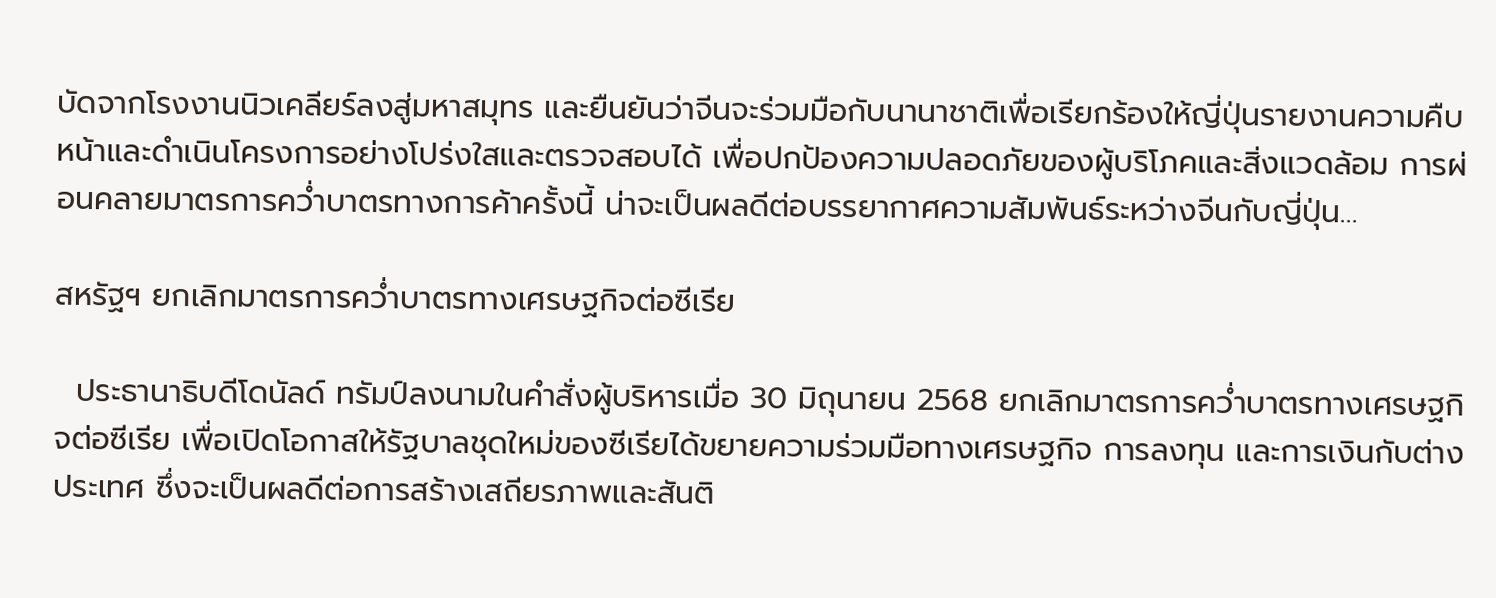บัดจากโรงงานนิวเคลียร์ลงสู่มหาสมุทร และยืนยันว่าจีนจะร่วมมือกับนานาชาติเพื่อเรียกร้องให้ญี่ปุ่นรายงานความคืบหน้าและดำเนินโครงการอย่างโปร่งใสและตรวจสอบได้ เพื่อปกป้องความปลอดภัยของผู้บริโภคและสิ่งแวดล้อม การผ่อนคลายมาตรการคว่ำบาตรทางการค้าครั้งนี้ น่าจะเป็นผลดีต่อบรรยากาศความสัมพันธ์ระหว่างจีนกับญี่ปุ่น…

สหรัฐฯ ยกเลิกมาตรการคว่ำบาตรทางเศรษฐกิจต่อซีเรีย

  ประธานาธิบดีโดนัลด์ ทรัมป์ลงนามในคำสั่งผู้บริหารเมื่อ 30 มิถุนายน 2568 ยกเลิกมาตรการคว่ำบาตรทางเศรษฐกิจต่อซีเรีย เพื่อเปิดโอกาสให้รัฐบาลชุดใหม่ของซีเรียได้ขยายความร่วมมือทางเศรษฐกิจ การลงทุน และการเงินกับต่างประเทศ ซึ่งจะเป็นผลดีต่อการสร้างเสถียรภาพและสันติ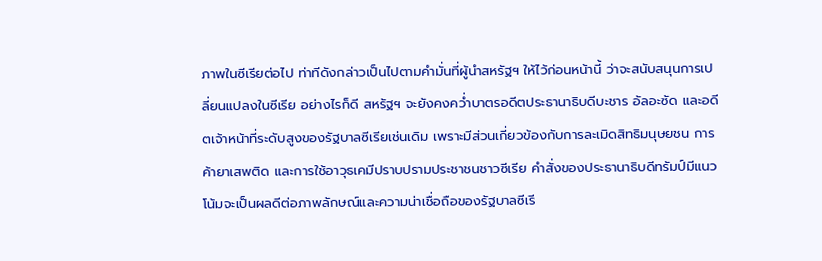ภาพในซีเรียต่อไป ท่าทีดังกล่าวเป็นไปตามคำมั่นที่ผู้นำสหรัฐฯ ให้ไว้ก่อนหน้านี้ ว่าจะสนับสนุนการเปลี่ยนแปลงในซีเรีย อย่างไรก็ดี สหรัฐฯ จะยังคงคว่ำบาตรอดีตประธานาธิบดีบะชาร อัลอะซัด และอดีตเจ้าหน้าที่ระดับสูงของรัฐบาลซีเรียเช่นเดิม เพราะมีส่วนเกี่ยวข้องกับการละเมิดสิทธิมนุษยชน การค้ายาเสพติด และการใช้อาวุธเคมีปราบปรามประชาชนชาวซีเรีย คำสั่งของประธานาธิบดีทรัมป์มีแนวโน้มจะเป็นผลดีต่อภาพลักษณ์และความน่าเชื่อถือของรัฐบาลซีเรี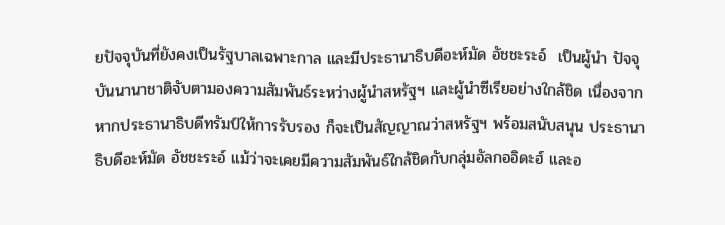ยปัจจุบันที่ยังคงเป็นรัฐบาลเฉพาะกาล และมีประธานาธิบดีอะห์มัด อัชชะระอ์  เป็นผู้นำ ปัจจุบันนานาชาติจับตามองความสัมพันธ์ระหว่างผู้นำสหรัฐฯ และผู้นำซีเรียอย่างใกล้ชิด เนื่องจากหากประธานาธิบดีทรัมป์ให้การรับรอง ก็จะเป็นสัญญาณว่าสหรัฐฯ พร้อมสนับสนุน ประธานาธิบดีอะห์มัด อัชชะระอ์ แม้ว่าจะเคยมีความสัมพันธ์ใกล้ชิดกับกลุ่มอัลกออิดะฮ์ และอ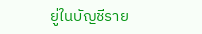ยู่ในบัญชีราย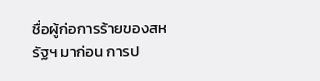ชื่อผู้ก่อการร้ายของสหรัฐฯ มาก่อน การป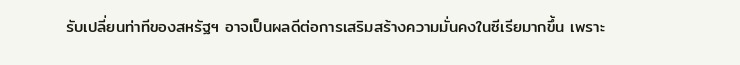รับเปลี่ยนท่าทีของสหรัฐฯ อาจเป็นผลดีต่อการเสริมสร้างความมั่นคงในซีเรียมากขึ้น เพราะ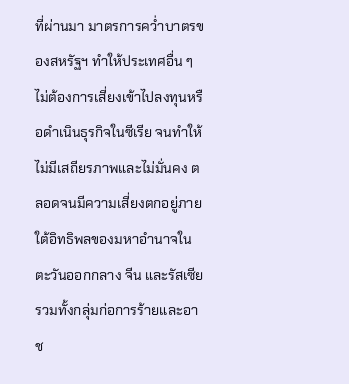ที่ผ่านมา มาตรการคว่ำบาตรของสหรัฐฯ ทำให้ประเทศอื่น ๆ ไม่ต้องการเสี่ยงเข้าไปลงทุนหรือดำเนินธุรกิจในซีเรีย จนทำให้ไม่มีเสถียรภาพและไม่มั่นคง ตลอดจนมีความเสี่ยงตกอยู่ภายใต้อิทธิพลของมหาอำนาจในตะวันออกกลาง จีน และรัสเซีย รวมทั้งกลุ่มก่อการร้ายและอาช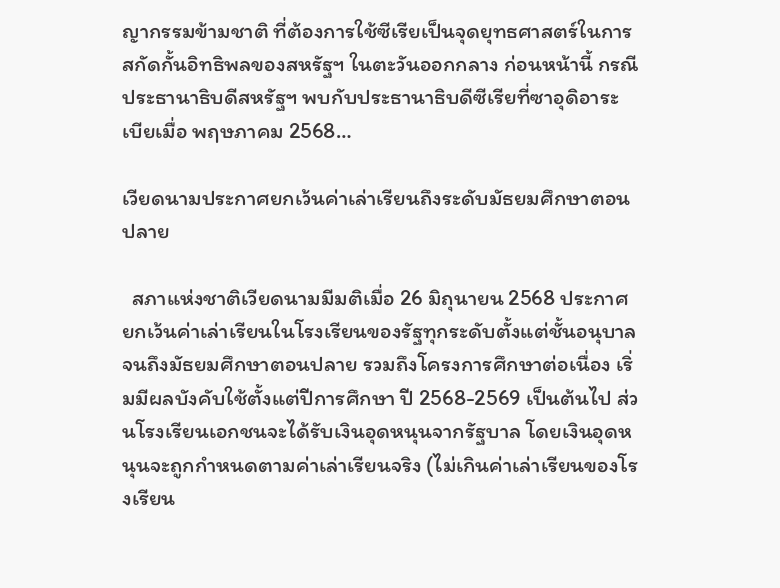ญากรรมข้ามชาติ ที่ต้องการใช้ซีเรียเป็นจุดยุทธศาสตร์ในการสกัดกั้นอิทธิพลของสหรัฐฯ ในตะวันออกกลาง ก่อนหน้านี้ กรณีประธานาธิบดีสหรัฐฯ พบกับประธานาธิบดีซีเรียที่ซาอุดิอาระเบียเมื่อ พฤษภาคม 2568…

เวียดนามประกาศยกเว้นค่าเล่าเรียนถึงระดับมัธยมศึกษาตอนปลาย

  สภาแห่งชาติเวียดนามมีมติเมื่อ 26 มิถุนายน 2568 ประกาศยกเว้นค่าเล่าเรียนในโรงเรียนของรัฐทุกระดับตั้งแต่ชั้นอนุบาล จนถึงมัธยมศึกษาตอนปลาย รวมถึงโครงการศึกษาต่อเนื่อง เริ่มมีผลบังคับใช้ตั้งแต่ปีการศึกษา ปี 2568-2569 เป็นต้นไป ส่วนโรงเรียนเอกชนจะได้รับเงินอุดหนุนจากรัฐบาล โดยเงินอุดหนุนจะถูกกำหนดตามค่าเล่าเรียนจริง (ไม่เกินค่าเล่าเรียนของโรงเรียน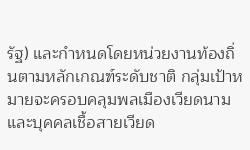รัฐ) และกำหนดโดยหน่วยงานท้องถิ่นตามหลักเกณฑ์ระดับชาติ กลุ่มเป้าหมายจะครอบคลุมพลเมืองเวียดนามและบุคคลเชื้อสายเวียด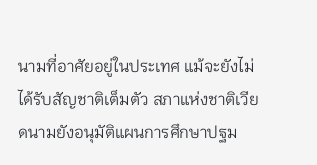นามที่อาศัยอยู่ในประเทศ แม้จะยังไม่ได้รับสัญชาติเต็มตัว สภาแห่งชาติเวียดนามยังอนุมัติแผนการศึกษาปฐม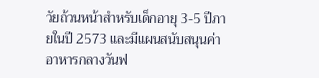วัยถ้วนหน้าสำหรับเด็กอายุ 3-5 ปีภายในปี 2573 และมีแผนสนับสนุนค่าอาหารกลางวันฟ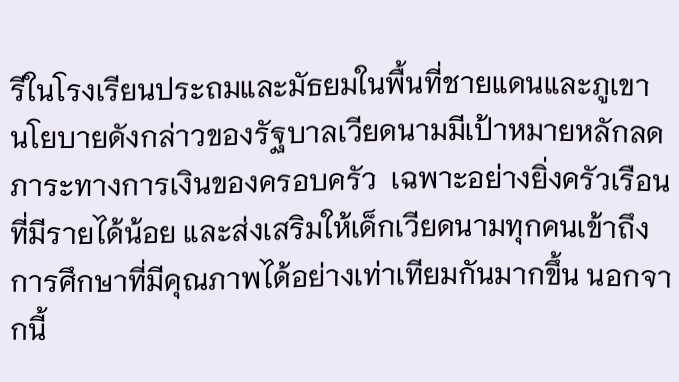รีในโรงเรียนประถมและมัธยมในพื้นที่ชายแดนและภูเขา นโยบายดังกล่าวของรัฐบาลเวียดนามมีเป้าหมายหลักลดภาระทางการเงินของครอบครัว  เฉพาะอย่างยิ่งครัวเรือนที่มีรายได้น้อย และส่งเสริมให้เด็กเวียดนามทุกคนเข้าถึงการศึกษาที่มีคุณภาพได้อย่างเท่าเทียมกันมากขึ้น นอกจากนี้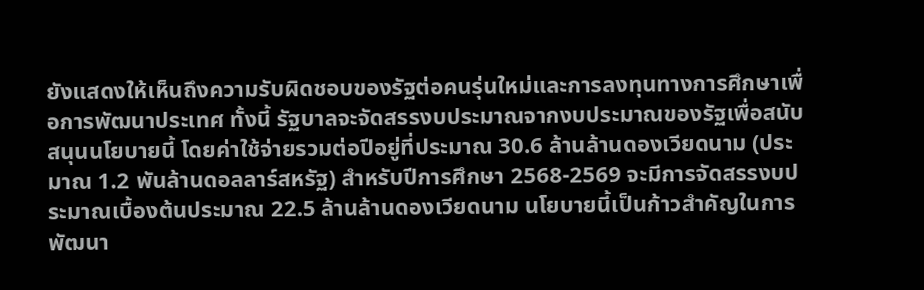ยังแสดงให้เห็นถึงความรับผิดชอบของรัฐต่อคนรุ่นใหม่และการลงทุนทางการศึกษาเพื่อการพัฒนาประเทศ ทั้งนี้ รัฐบาลจะจัดสรรงบประมาณจากงบประมาณของรัฐเพื่อสนับสนุนนโยบายนี้ โดยค่าใช้จ่ายรวมต่อปีอยู่ที่ประมาณ 30.6 ล้านล้านดองเวียดนาม (ประมาณ 1.2 พันล้านดอลลาร์สหรัฐ) สำหรับปีการศึกษา 2568-2569 จะมีการจัดสรรงบประมาณเบื้องต้นประมาณ 22.5 ล้านล้านดองเวียดนาม นโยบายนี้เป็นก้าวสำคัญในการพัฒนา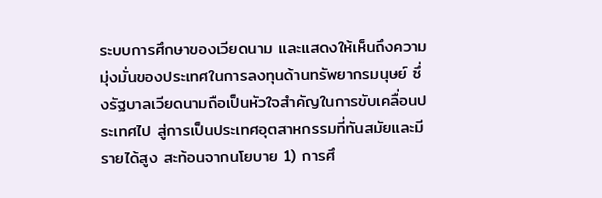ระบบการศึกษาของเวียดนาม และแสดงให้เห็นถึงความมุ่งมั่นของประเทศในการลงทุนด้านทรัพยากรมนุษย์ ซึ่งรัฐบาลเวียดนามถือเป็นหัวใจสำคัญในการขับเคลื่อนประเทศไป สู่การเป็นประเทศอุตสาหกรรมที่ทันสมัยและมีรายได้สูง สะท้อนจากนโยบาย 1) การศึ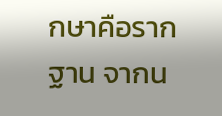กษาคือรากฐาน จากน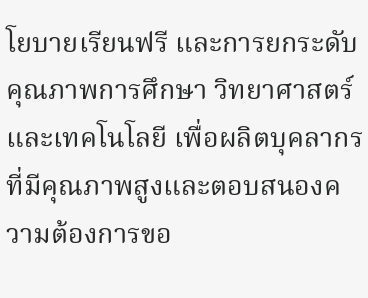โยบายเรียนฟรี และการยกระดับคุณภาพการศึกษา วิทยาศาสตร์ และเทคโนโลยี เพื่อผลิตบุคลากรที่มีคุณภาพสูงและตอบสนองความต้องการขอ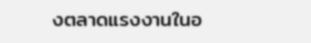งตลาดแรงงานในอ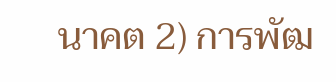นาคต 2) การพัฒ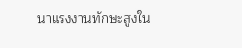นาแรงงานทักษะสูงใน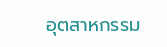อุตสาหกรรม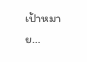เป้าหมาย…